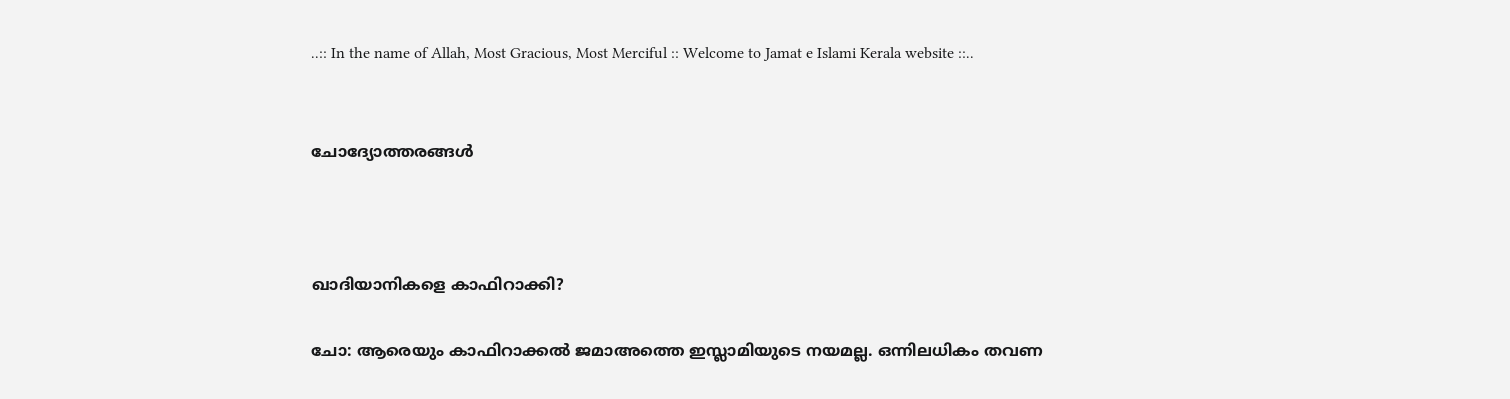..:: In the name of Allah, Most Gracious, Most Merciful :: Welcome to Jamat e Islami Kerala website ::..


ചോദ്യോത്തരങ്ങള്‍



ഖാദിയാനികളെ കാഫിറാക്കി?

ചോ: ആരെയും കാഫിറാക്കല്‍ ജമാഅത്തെ ഇസ്ലാമിയുടെ നയമല്ല. ഒന്നിലധികം തവണ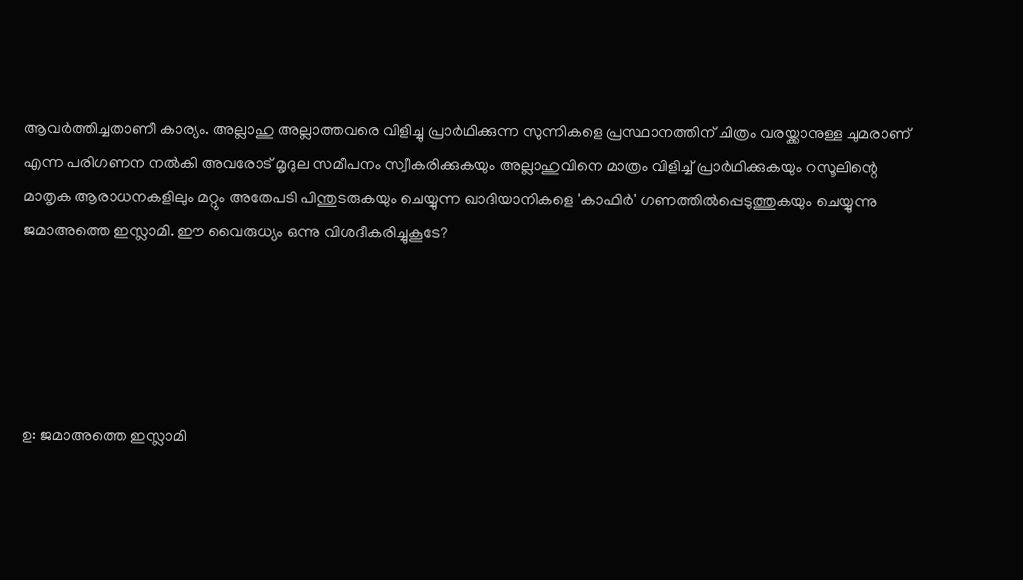ആവര്‍ത്തിച്ചതാണീ കാര്യം. അല്ലാഹു അല്ലാത്തവരെ വിളിച്ചു പ്രാര്‍ഥിക്കുന്ന സുന്നികളെ പ്രസ്ഥാനത്തിന് ചിത്രം വരയ്ക്കാനുള്ള ചുമരാണ് എന്ന പരിഗണന നല്‍കി അവരോട് മൃദുല സമീപനം സ്വീകരിക്കുകയും അല്ലാഹുവിനെ മാത്രം വിളിച്ച് പ്രാര്‍ഥിക്കുകയും റസൂലിന്റെ മാതൃക ആരാധനകളിലും മറ്റും അതേപടി പിന്തുടരുകയും ചെയ്യുന്ന ഖാദിയാനികളെ 'കാഫിര്‍' ഗണത്തില്‍പ്പെടുത്തുകയും ചെയ്യുന്നു ജമാഅത്തെ ഇസ്ലാമി. ഈ വൈരുധ്യം ഒന്നു വിശദീകരിച്ചുകൂടേ?





ഉ: ജമാഅത്തെ ഇസ്ലാമി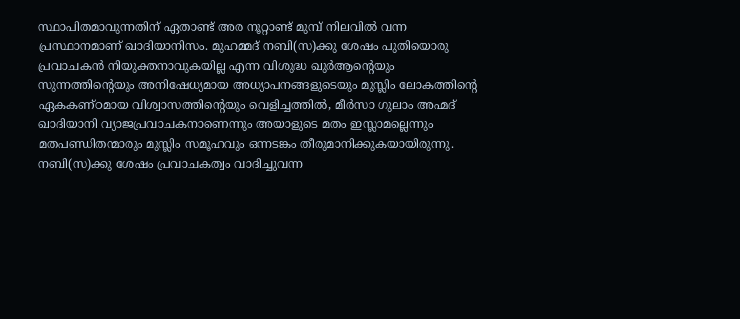സ്ഥാപിതമാവുന്നതിന് ഏതാണ്ട് അര നൂറ്റാണ്ട് മുമ്പ് നിലവില്‍ വന്ന പ്രസ്ഥാനമാണ് ഖാദിയാനിസം. മുഹമ്മദ് നബി(സ)ക്കു ശേഷം പുതിയൊരു പ്രവാചകന്‍ നിയുക്തനാവുകയില്ല എന്ന വിശുദ്ധ ഖുര്‍ആന്റെയും സുന്നത്തിന്റെയും അനിഷേധ്യമായ അധ്യാപനങ്ങളുടെയും മുസ്ലിം ലോകത്തിന്റെ ഏകകണ്ഠമായ വിശ്വാസത്തിന്റെയും വെളിച്ചത്തില്‍, മീര്‍സാ ഗുലാം അഹ്മദ് ഖാദിയാനി വ്യാജപ്രവാചകനാണെന്നും അയാളുടെ മതം ഇസ്ലാമല്ലെന്നും മതപണ്ഡിതന്മാരും മുസ്ലിം സമൂഹവും ഒന്നടങ്കം തീരുമാനിക്കുകയായിരുന്നു. നബി(സ)ക്കു ശേഷം പ്രവാചകത്വം വാദിച്ചുവന്ന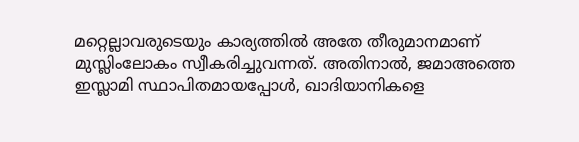മറ്റെല്ലാവരുടെയും കാര്യത്തില്‍ അതേ തീരുമാനമാണ് മുസ്ലിംലോകം സ്വീകരിച്ചുവന്നത്. അതിനാല്‍, ജമാഅത്തെ ഇസ്ലാമി സ്ഥാപിതമായപ്പോള്‍, ഖാദിയാനികളെ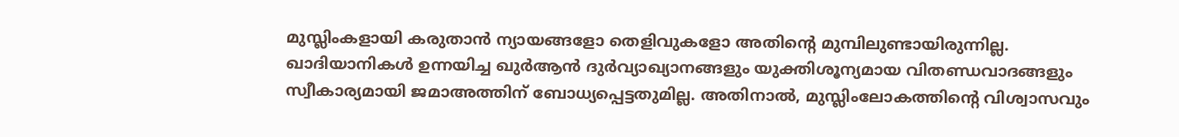മുസ്ലിംകളായി കരുതാന്‍ ന്യായങ്ങളോ തെളിവുകളോ അതിന്റെ മുമ്പിലുണ്ടായിരുന്നില്ല. ഖാദിയാനികള്‍ ഉന്നയിച്ച ഖുര്‍ആന്‍ ദുര്‍വ്യാഖ്യാനങ്ങളും യുക്തിശൂന്യമായ വിതണ്ഡവാദങ്ങളും സ്വീകാര്യമായി ജമാഅത്തിന് ബോധ്യപ്പെട്ടതുമില്ല. അതിനാല്‍, മുസ്ലിംലോകത്തിന്റെ വിശ്വാസവും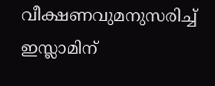വീക്ഷണവുമനുസരിച്ച് ഇസ്ലാമിന്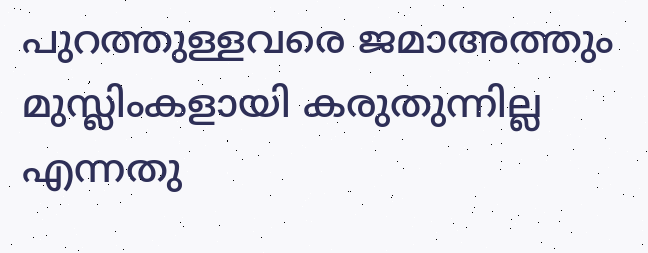പുറത്തുള്ളവരെ ജമാഅത്തും മുസ്ലിംകളായി കരുതുന്നില്ല എന്നതു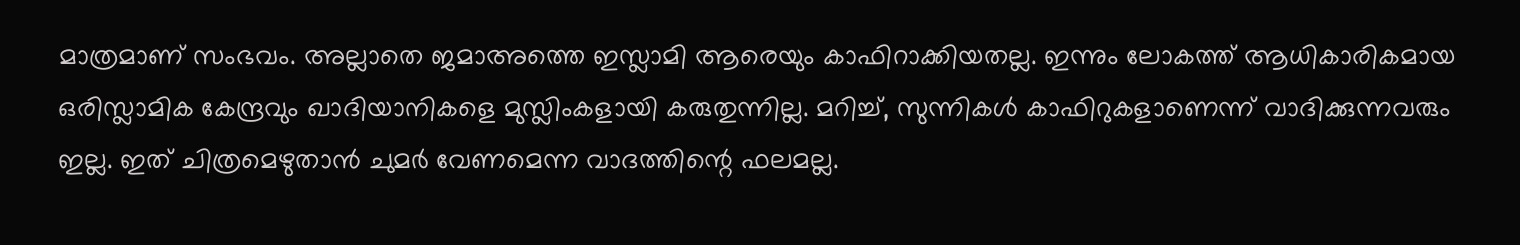മാത്രമാണ് സംഭവം. അല്ലാതെ ജമാഅത്തെ ഇസ്ലാമി ആരെയും കാഫിറാക്കിയതല്ല. ഇന്നും ലോകത്ത് ആധികാരികമായ ഒരിസ്ലാമിക കേന്ദ്രവും ഖാദിയാനികളെ മുസ്ലിംകളായി കരുതുന്നില്ല. മറിച്ച്, സുന്നികള്‍ കാഫിറുകളാണെന്ന് വാദിക്കുന്നവരും ഇല്ല. ഇത് ചിത്രമെഴുതാന്‍ ചുമര്‍ വേണമെന്ന വാദത്തിന്റെ ഫലമല്ല.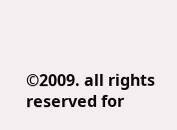©2009. all rights reserved for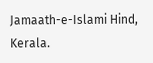Jamaath-e-Islami Hind, Kerala.